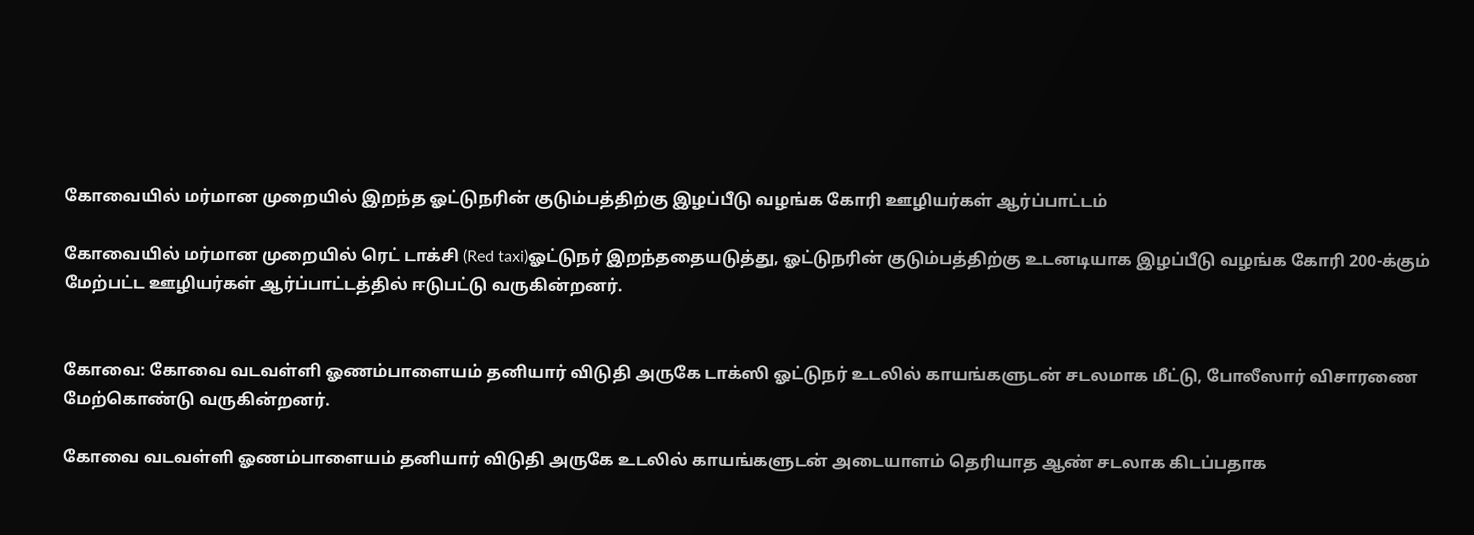கோவையில் மர்மான முறையில் இறந்த ஓட்டுநரின் குடும்பத்திற்கு இழப்பீடு வழங்க கோரி ஊழியர்கள் ஆர்ப்பாட்டம்

கோவையில் மர்மான முறையில் ரெட் டாக்சி (Red taxi)ஓட்டுநர் இறந்ததையடுத்து, ஓட்டுநரின் குடும்பத்திற்கு உடனடியாக இழப்பீடு வழங்க கோரி 200-க்கும் மேற்பட்ட ஊழியர்கள் ஆர்ப்பாட்டத்தில் ஈடுபட்டு வருகின்றனர்.


கோவை: கோவை வடவள்ளி ஓணம்பாளையம் தனியார் விடுதி அருகே டாக்ஸி ஓட்டுநர் உடலில் காயங்களுடன் சடலமாக மீட்டு, போலீஸார் விசாரணை மேற்கொண்டு வருகின்றனர்.

கோவை வடவள்ளி ஓணம்பாளையம் தனியார் விடுதி அருகே உடலில் காயங்களுடன் அடையாளம் தெரியாத ஆண் சடலாக கிடப்பதாக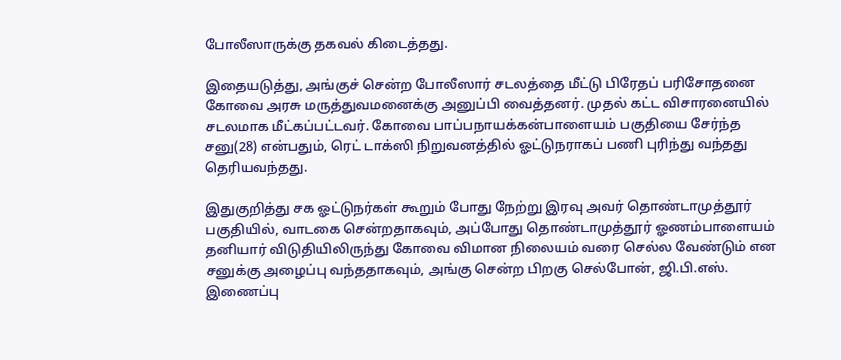போலீஸாருக்கு தகவல் கிடைத்தது.

இதையடுத்து, அங்குச் சென்ற போலீஸார் சடலத்தை மீட்டு பிரேதப் பரிசோதனை கோவை அரசு மருத்துவமனைக்கு அனுப்பி வைத்தனர். முதல் கட்ட விசாரனையில் சடலமாக மீட்கப்பட்டவர். கோவை பாப்பநாயக்கன்பாளையம் பகுதியை சேர்ந்த சனு(28) என்பதும், ரெட் டாக்ஸி நிறுவனத்தில் ஓட்டுநராகப் பணி புரிந்து வந்தது தெரியவந்தது.

இதுகுறித்து சக ஓட்டுநர்கள் கூறும் போது நேற்று இரவு அவர் தொண்டாமுத்தூர் பகுதியில், வாடகை சென்றதாகவும், அப்போது தொண்டாமுத்தூர் ஓணம்பாளையம் தனியார் விடுதியிலிருந்து கோவை விமான நிலையம் வரை செல்ல வேண்டும் என சனுக்கு அழைப்பு வந்ததாகவும், அங்கு சென்ற பிறகு செல்போன், ஜி.பி.எஸ். இணைப்பு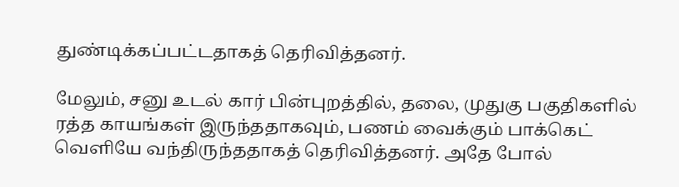துண்டிக்கப்பட்டதாகத் தெரிவித்தனர்.

மேலும், சனு உடல் கார் பின்புறத்தில், தலை, முதுகு பகுதிகளில் ரத்த காயங்கள் இருந்ததாகவும், பணம் வைக்கும் பாக்கெட் வெளியே வந்திருந்ததாகத் தெரிவித்தனர். அதே போல்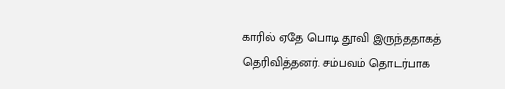காரில் ஏதே பொடி தூவி இருந்ததாகத் தெரிவித்தனர். சம்பவம் தொடர்பாக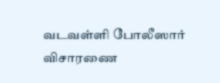வடவள்ளி போலீஸார் விசாரணை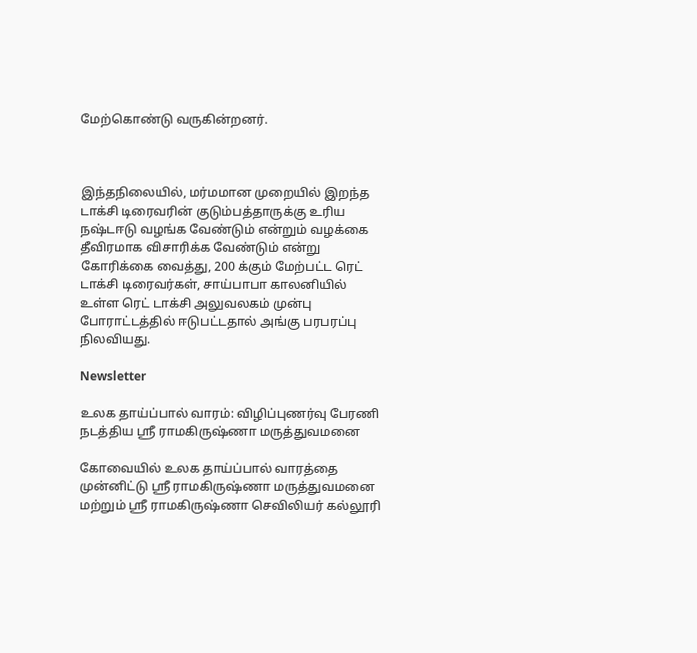மேற்கொண்டு வருகின்றனர்.



இந்தநிலையில், மர்மமான முறையில் இறந்த டாக்சி டிரைவரின் குடும்பத்தாருக்கு உரிய நஷ்டஈடு வழங்க வேண்டும் என்றும் வழக்கை தீவிரமாக விசாரிக்க வேண்டும் என்று கோரிக்கை வைத்து, 200 க்கும் மேற்பட்ட ரெட் டாக்சி டிரைவர்கள், சாய்பாபா காலனியில் உள்ள ரெட் டாக்சி அலுவலகம் முன்பு போராட்டத்தில் ஈடுபட்டதால் அங்கு பரபரப்பு நிலவியது.

Newsletter

உலக தாய்ப்பால் வாரம்: விழிப்புணர்வு பேரணி நடத்திய ஸ்ரீ ராமகிருஷ்ணா மருத்துவமனை

கோவையில் உலக தாய்ப்பால் வாரத்தை முன்னிட்டு ஸ்ரீ ராமகிருஷ்ணா மருத்துவமனை மற்றும் ஸ்ரீ ராமகிருஷ்ணா செவிலியர் கல்லூரி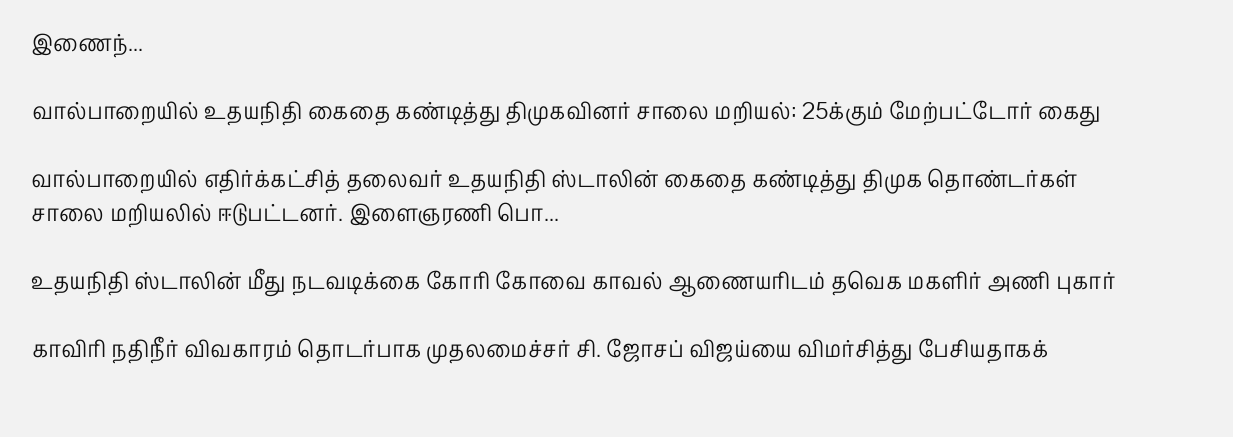இணைந்...

வால்பாறையில் உதயநிதி கைதை கண்டித்து திமுகவினர் சாலை மறியல்: 25க்கும் மேற்பட்டோர் கைது

வால்பாறையில் எதிர்க்கட்சித் தலைவர் உதயநிதி ஸ்டாலின் கைதை கண்டித்து திமுக தொண்டர்கள் சாலை மறியலில் ஈடுபட்டனர். இளைஞரணி பொ...

உதயநிதி ஸ்டாலின் மீது நடவடிக்கை கோரி கோவை காவல் ஆணையரிடம் தவெக மகளிர் அணி புகார்

காவிரி நதிநீர் விவகாரம் தொடர்பாக முதலமைச்சர் சி. ஜோசப் விஜய்யை விமர்சித்து பேசியதாகக்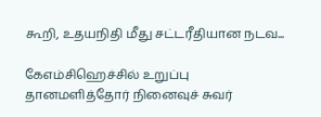கூறி, உதயநிதி மீது சட்டரீதியான நடவ...

கேஎம்சிஹெச்சில் உறுப்பு தானமளித்தோர் நினைவுச் சுவர்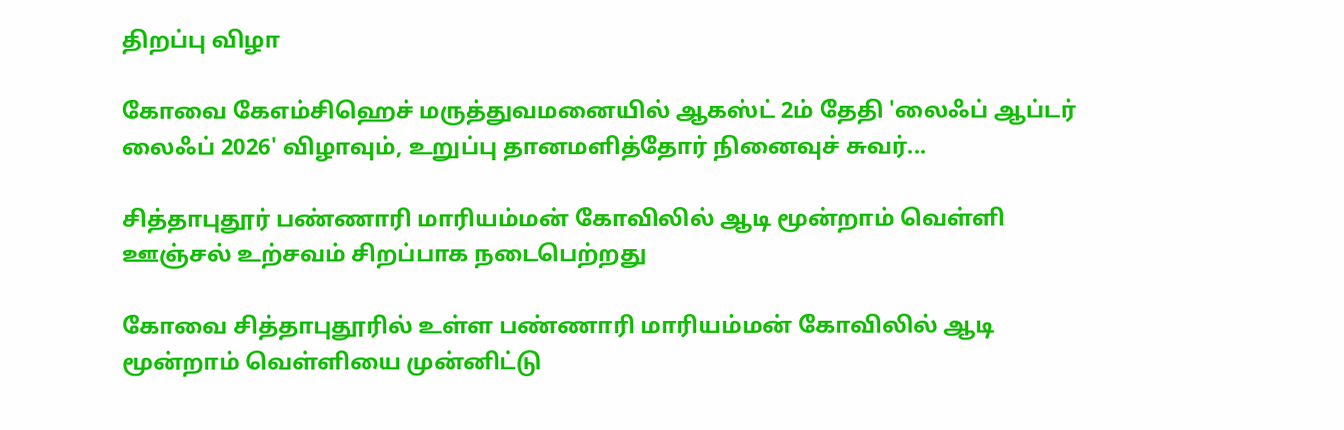திறப்பு விழா

கோவை கேஎம்சிஹெச் மருத்துவமனையில் ஆகஸ்ட் 2ம் தேதி 'லைஃப் ஆப்டர் லைஃப் 2026' விழாவும், உறுப்பு தானமளித்தோர் நினைவுச் சுவர்...

சித்தாபுதூர் பண்ணாரி மாரியம்மன் கோவிலில் ஆடி மூன்றாம் வெள்ளி ஊஞ்சல் உற்சவம் சிறப்பாக நடைபெற்றது

கோவை சித்தாபுதூரில் உள்ள பண்ணாரி மாரியம்மன் கோவிலில் ஆடி மூன்றாம் வெள்ளியை முன்னிட்டு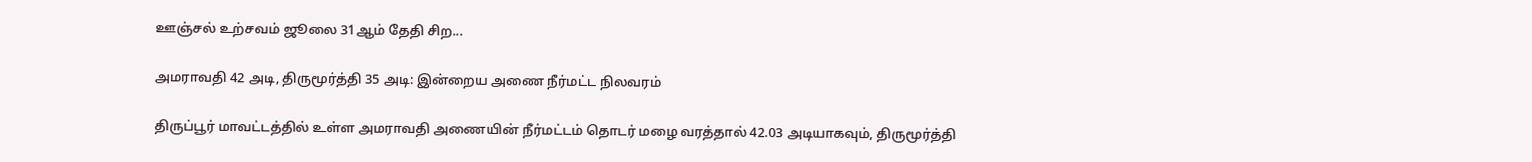ஊஞ்சல் உற்சவம் ஜூலை 31ஆம் தேதி சிற...

அமராவதி 42 அடி, திருமூர்த்தி 35 அடி: இன்றைய அணை நீர்மட்ட நிலவரம்

திருப்பூர் மாவட்டத்தில் உள்ள அமராவதி அணையின் நீர்மட்டம் தொடர் மழை வரத்தால் 42.03 அடியாகவும், திருமூர்த்தி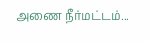அணை நீர்மட்டம்...